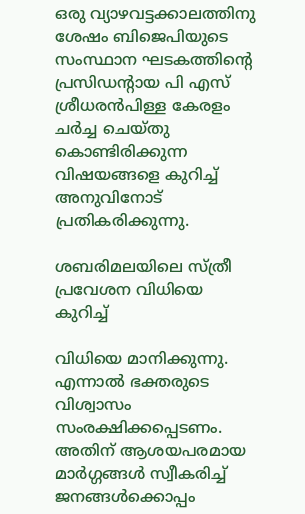ഒരു വ്യാഴവട്ടക്കാലത്തിനു ശേഷം ബിജെപിയുടെ സംസ്ഥാന ഘടകത്തിന്റെ പ്രസിഡന്റായ പി എസ് ശ്രീധരന്‍പിള്ള കേരളം ചര്‍ച്ച ചെയ്തു കൊണ്ടിരിക്കുന്ന വിഷയങ്ങളെ കുറിച്ച് അനുവിനോട് പ്രതികരിക്കുന്നു.

ശബരിമലയിലെ സ്ത്രീ പ്രവേശന വിധിയെ കുറിച്ച്

വിധിയെ മാനിക്കുന്നു. എന്നാല്‍ ഭക്തരുടെ വിശ്വാസം സംരക്ഷിക്കപ്പെടണം. അതിന് ആശയപരമായ മാര്‍ഗ്ഗങ്ങള്‍ സ്വീകരിച്ച് ജനങ്ങള്‍ക്കൊപ്പം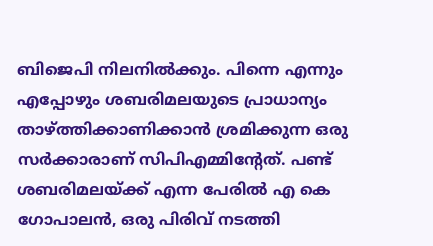ബിജെപി നിലനില്‍ക്കും. പിന്നെ എന്നും എപ്പോഴും ശബരിമലയുടെ പ്രാധാന്യം താഴ്ത്തിക്കാണിക്കാന്‍ ശ്രമിക്കുന്ന ഒരു സര്‍ക്കാരാണ് സിപിഎമ്മിന്റേത്. പണ്ട് ശബരിമലയ്ക്ക് എന്ന പേരില്‍ എ കെ ഗോപാലന്‍, ഒരു പിരിവ് നടത്തി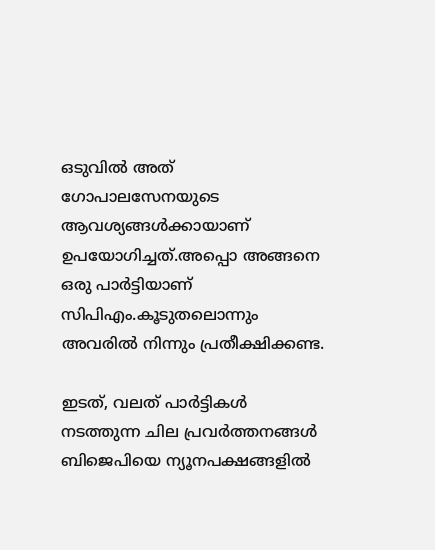ഒടുവില്‍ അത് ഗോപാലസേനയുടെ ആവശ്യങ്ങള്‍ക്കായാണ് ഉപയോഗിച്ചത്.അപ്പൊ അങ്ങനെ ഒരു പാര്‍ട്ടിയാണ് സിപിഎം.കൂടുതലൊന്നും അവരില്‍ നിന്നും പ്രതീക്ഷിക്കണ്ട.

ഇടത്, വലത് പാര്‍ട്ടികള്‍ നടത്തുന്ന ചില പ്രവര്‍ത്തനങ്ങള്‍ ബിജെപിയെ ന്യൂനപക്ഷങ്ങളില്‍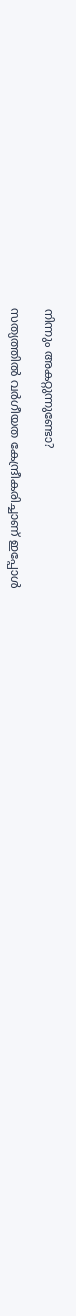നിന്നും അകറ്റുന്നുണ്ടോ?

സത്യത്തില്‍ വര്‍ഗീയത കേന്ദ്രീകരിച്ചാണ് ഇപ്പോള്‍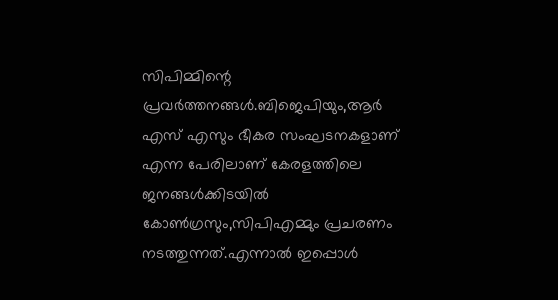സിപിമ്മിന്റെ പ്രവര്‍ത്തനങ്ങള്‍.ബിജെപിയും,ആര്‍ എസ് എസും ഭീകര സംഘടനകളാണ് എന്ന പേരിലാണ് കേരളത്തിലെ ജനങ്ങള്‍ക്കിടയില്‍ കോണ്‍ഗ്രസും,സിപിഎമ്മും പ്രചരണം നടത്തുന്നത്.എന്നാല്‍ ഇപ്പൊള്‍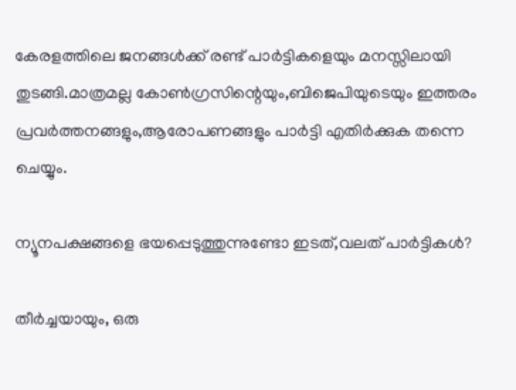കേരളത്തിലെ ജനങ്ങള്‍ക്ക് രണ്ട് പാര്‍ട്ടികളെയും മനസ്സിലായി തുടങ്ങി.മാത്രമല്ല കോണ്‍ഗ്രസിന്റെയും,ബിജെപിയുടെയും ഇത്തരം പ്രവര്‍ത്തനങ്ങളും,ആരോപണങ്ങളും പാര്‍ട്ടി എതിര്‍ക്കുക തന്നെ ചെയ്യും.

ന്യൂനപക്ഷങ്ങളെ ഭയപ്പെടുത്തുന്നുണ്ടോ ഇടത്,വലത് പാര്‍ട്ടികള്‍?

തീര്‍ച്ചയായും, ഒരു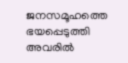ജനസമൂഹത്തെ ഭയപ്പെടുത്തി അവരില്‍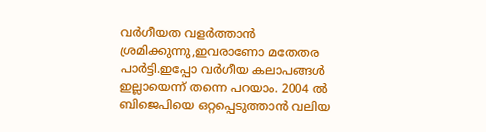വര്‍ഗീയത വളര്‍ത്താന്‍ ശ്രമിക്കുന്നു,ഇവരാണോ മതേതര പാര്‍ട്ടി.ഇപ്പോ വര്‍ഗീയ കലാപങ്ങള്‍ ഇല്ലായെന്ന് തന്നെ പറയാം. 2004 ല്‍ ബിജെപിയെ ഒറ്റപ്പെടുത്താന്‍ വലിയ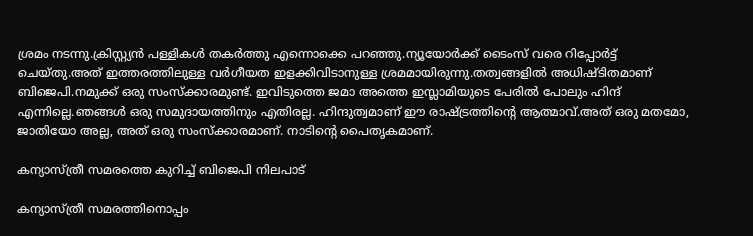ശ്രമം നടന്നു.ക്രിസ്റ്റ്യന്‍ പള്ളികള്‍ തകര്‍ത്തു എന്നൊക്കെ പറഞ്ഞു.ന്യൂയോര്‍ക്ക് ടൈംസ് വരെ റിപ്പോര്‍ട്ട് ചെയ്തു.അത് ഇത്തരത്തിലുള്ള വര്‍ഗീയത ഇളക്കിവിടാനുള്ള ശ്രമമായിരുന്നു.തത്വങ്ങളില്‍ അധിഷ്ടിതമാണ് ബിജെപി.നമുക്ക് ഒരു സംസ്‌ക്കാരമുണ്ട്. ഇവിടുത്തെ ജമാ അത്തെ ഇസ്ലാമിയുടെ പേരില്‍ പോലും ഹിന്ദ് എന്നില്ലെ.ഞങ്ങള്‍ ഒരു സമുദായത്തിനും എതിരല്ല. ഹിന്ദുത്വമാണ് ഈ രാഷ്ട്രത്തിന്റെ ആത്മാവ്.അത് ഒരു മതമോ, ജാതിയോ അല്ല, അത് ഒരു സംസ്‌ക്കാരമാണ്. നാടിന്റെ പൈതൃകമാണ്.

കന്യാസ്ത്രീ സമരത്തെ കുറിച്ച് ബിജെപി നിലപാട്

കന്യാസ്ത്രീ സമരത്തിനൊപ്പം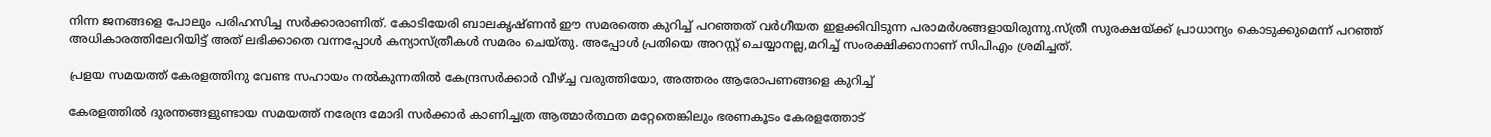നിന്ന ജനങ്ങളെ പോലും പരിഹസിച്ച സര്‍ക്കാരാണിത്. കോടിയേരി ബാലകൃഷ്ണന്‍ ഈ സമരത്തെ കുറിച്ച് പറഞ്ഞത് വര്‍ഗീയത ഇളക്കിവിടുന്ന പരാമര്‍ശങ്ങളായിരുന്നു.സ്ത്രീ സുരക്ഷയ്ക്ക് പ്രാധാന്യം കൊടുക്കുമെന്ന് പറഞ്ഞ് അധികാരത്തിലേറിയിട്ട് അത് ലഭിക്കാതെ വന്നപ്പോള്‍ കന്യാസ്ത്രീകള്‍ സമരം ചെയ്തു. അപ്പോള്‍ പ്രതിയെ അറസ്റ്റ് ചെയ്യാനല്ല,മറിച്ച് സംരക്ഷിക്കാനാണ് സിപിഎം ശ്രമിച്ചത്.

പ്രളയ സമയത്ത് കേരളത്തിനു വേണ്ട സഹായം നല്‍കുന്നതില്‍ കേന്ദ്രസര്‍ക്കാര്‍ വീഴ്ച്ച വരുത്തിയോ, അത്തരം ആരോപണങ്ങളെ കുറിച്ച്

കേരളത്തില്‍ ദുരന്തങ്ങളുണ്ടായ സമയത്ത് നരേന്ദ്ര മോദി സര്‍ക്കാര്‍ കാണിച്ചത്ര ആത്മാര്‍ത്ഥത മറ്റേതെങ്കിലും ഭരണകൂടം കേരളത്തോട്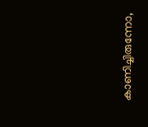കാണിച്ചിരുന്നോ,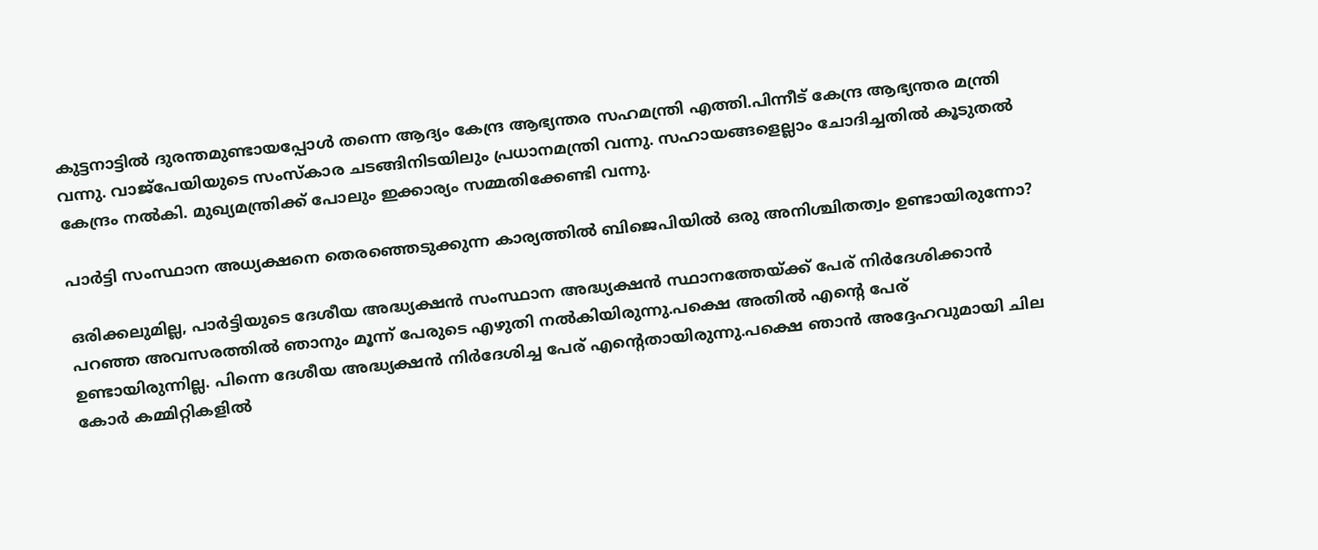കുട്ടനാട്ടില്‍ ദുരന്തമുണ്ടായപ്പോള്‍ തന്നെ ആദ്യം കേന്ദ്ര ആഭ്യന്തര സഹമന്ത്രി എത്തി.പിന്നീട് കേന്ദ്ര ആഭ്യന്തര മന്ത്രി വന്നു. വാജ്പേയിയുടെ സംസ്‌കാര ചടങ്ങിനിടയിലും പ്രധാനമന്ത്രി വന്നു. സഹായങ്ങളെല്ലാം ചോദിച്ചതില്‍ കൂടുതല്‍ കേന്ദ്രം നല്‍കി. മുഖ്യമന്ത്രിക്ക് പോലും ഇക്കാര്യം സമ്മതിക്കേണ്ടി വന്നു.

പാര്‍ട്ടി സംസ്ഥാന അധ്യക്ഷനെ തെരഞ്ഞെടുക്കുന്ന കാര്യത്തില്‍ ബിജെപിയില്‍ ഒരു അനിശ്ചിതത്വം ഉണ്ടായിരുന്നോ?

ഒരിക്കലുമില്ല, പാര്‍ട്ടിയുടെ ദേശീയ അദ്ധ്യക്ഷന്‍ സംസ്ഥാന അദ്ധ്യക്ഷന്‍ സ്ഥാനത്തേയ്ക്ക് പേര് നിര്‍ദേശിക്കാന്‍ പറഞ്ഞ അവസരത്തില്‍ ഞാനും മൂന്ന് പേരുടെ എഴുതി നല്‍കിയിരുന്നു.പക്ഷെ അതില്‍ എന്റെ പേര് ഉണ്ടായിരുന്നില്ല. പിന്നെ ദേശീയ അദ്ധ്യക്ഷന്‍ നിര്‍ദേശിച്ച പേര് എന്റെതായിരുന്നു.പക്ഷെ ഞാന്‍ അദ്ദേഹവുമായി ചില കോര്‍ കമ്മിറ്റികളില്‍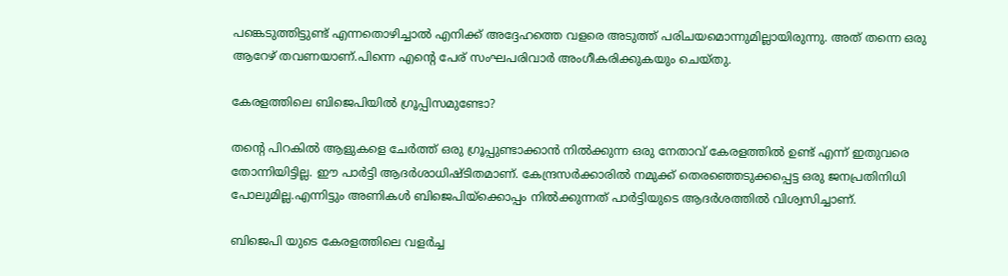പങ്കെടുത്തിട്ടുണ്ട് എന്നതൊഴിച്ചാല്‍ എനിക്ക് അദ്ദേഹത്തെ വളരെ അടുത്ത് പരിചയമൊന്നുമില്ലായിരുന്നു. അത് തന്നെ ഒരു ആറേഴ് തവണയാണ്.പിന്നെ എന്റെ പേര് സംഘപരിവാര്‍ അംഗീകരിക്കുകയും ചെയ്തു.

കേരളത്തിലെ ബിജെപിയില്‍ ഗ്രൂപ്പിസമുണ്ടോ?

തന്റെ പിറകില്‍ ആളുകളെ ചേര്‍ത്ത് ഒരു ഗ്രൂപ്പുണ്ടാക്കാന്‍ നില്‍ക്കുന്ന ഒരു നേതാവ് കേരളത്തില്‍ ഉണ്ട് എന്ന് ഇതുവരെ തോന്നിയിട്ടില്ല. ഈ പാര്‍ട്ടി ആദര്‍ശാധിഷ്ടിതമാണ്. കേന്ദ്രസര്‍ക്കാരില്‍ നമുക്ക് തെരഞ്ഞെടുക്കപ്പെട്ട ഒരു ജനപ്രതിനിധി പോലുമില്ല.എന്നിട്ടും അണികള്‍ ബിജെപിയ്‌ക്കൊപ്പം നില്‍ക്കുന്നത് പാര്‍ട്ടിയുടെ ആദര്‍ശത്തില്‍ വിശ്വസിച്ചാണ്.

ബിജെപി യുടെ കേരളത്തിലെ വളര്‍ച്ച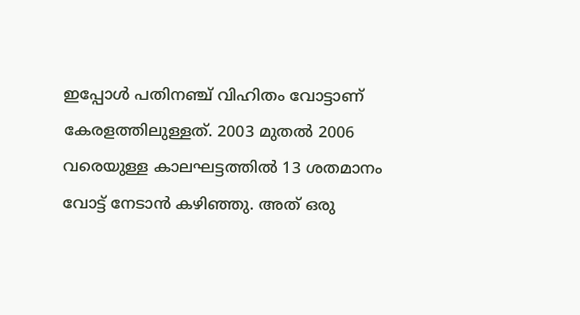ഇപ്പോള്‍ പതിനഞ്ച് വിഹിതം വോട്ടാണ് കേരളത്തിലുള്ളത്. 2003 മുതല്‍ 2006 വരെയുള്ള കാലഘട്ടത്തില്‍ 13 ശതമാനം വോട്ട് നേടാന്‍ കഴിഞ്ഞു. അത് ഒരു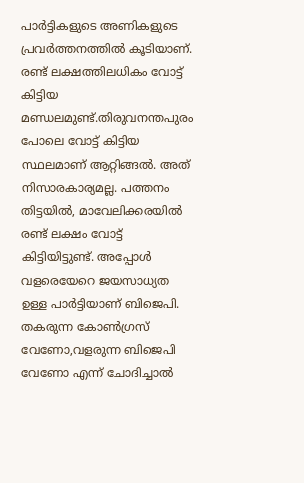പാര്‍ട്ടികളുടെ അണികളുടെ പ്രവര്‍ത്തനത്തില്‍ കൂടിയാണ്. രണ്ട് ലക്ഷത്തിലധികം വോട്ട് കിട്ടിയ മണ്ഡലമുണ്ട്.തിരുവനന്തപുരം പോലെ വോട്ട് കിട്ടിയ സ്ഥലമാണ് ആറ്റിങ്ങല്‍. അത് നിസാരകാര്യമല്ല. പത്തനം തിട്ടയില്‍, മാവേലിക്കരയില്‍ രണ്ട് ലക്ഷം വോട്ട് കിട്ടിയിട്ടുണ്ട്. അപ്പോള്‍ വളരെയേറെ ജയസാധ്യത ഉള്ള പാര്‍ട്ടിയാണ് ബിജെപി. തകരുന്ന കോണ്‍ഗ്രസ് വേണോ,വളരുന്ന ബിജെപി വേണോ എന്ന് ചോദിച്ചാല്‍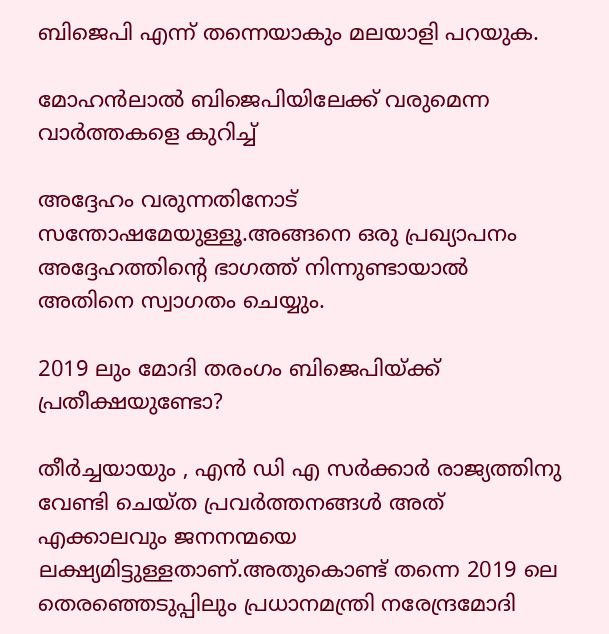ബിജെപി എന്ന് തന്നെയാകും മലയാളി പറയുക.

മോഹന്‍ലാല്‍ ബിജെപിയിലേക്ക് വരുമെന്ന വാര്‍ത്തകളെ കുറിച്ച്

അദ്ദേഹം വരുന്നതിനോട് സന്തോഷമേയുള്ളൂ.അങ്ങനെ ഒരു പ്രഖ്യാപനം അദ്ദേഹത്തിന്റെ ഭാഗത്ത് നിന്നുണ്ടായാല്‍ അതിനെ സ്വാഗതം ചെയ്യും.

2019 ലും മോദി തരംഗം ബിജെപിയ്ക്ക് പ്രതീക്ഷയുണ്ടോ?

തീര്‍ച്ചയായും , എന്‍ ഡി എ സര്‍ക്കാര്‍ രാജ്യത്തിനു വേണ്ടി ചെയ്ത പ്രവര്‍ത്തനങ്ങള്‍ അത് എക്കാലവും ജനനന്മയെ ലക്ഷ്യമിട്ടുള്ളതാണ്.അതുകൊണ്ട് തന്നെ 2019 ലെ തെരഞ്ഞെടുപ്പിലും പ്രധാനമന്ത്രി നരേന്ദ്രമോദി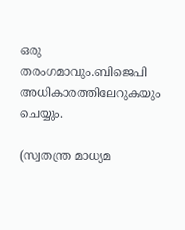ഒരു തരംഗമാവും.ബിജെപി അധികാരത്തിലേറുകയും ചെയ്യും.

(സ്വതന്ത്ര മാധ്യമ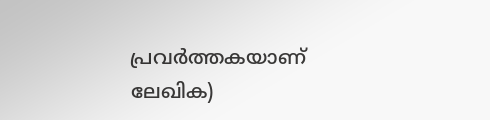പ്രവര്‍ത്തകയാണ് ലേഖിക)